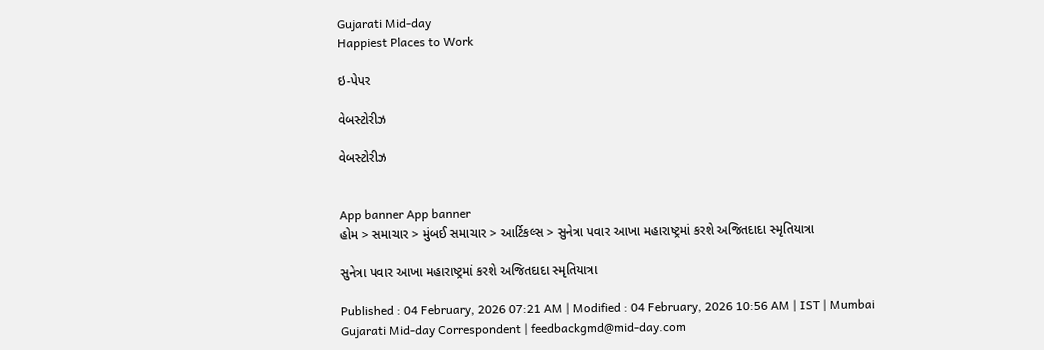Gujarati Mid-day
Happiest Places to Work

ઇ-પેપર

વેબસ્ટોરીઝ

વેબસ્ટોરીઝ


App banner App banner
હોમ > સમાચાર > મુંબઈ સમાચાર > આર્ટિકલ્સ > સુનેત્રા પવાર આખા મહારાષ્ટ્રમાં કરશે અજિતદાદા સ્મૃતિયાત્રા

સુનેત્રા પવાર આખા મહારાષ્ટ્રમાં કરશે અજિતદાદા સ્મૃતિયાત્રા

Published : 04 February, 2026 07:21 AM | Modified : 04 February, 2026 10:56 AM | IST | Mumbai
Gujarati Mid-day Correspondent | feedbackgmd@mid-day.com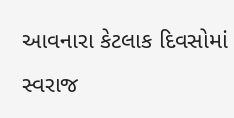આવનારા કેટલાક દિવસોમાં સ્વરાજ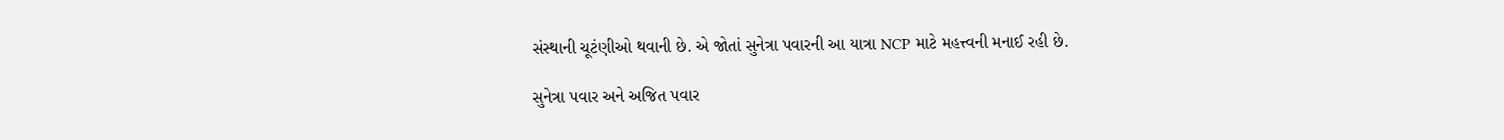સંસ્થાની ચૂટંણીઓ થવાની છે. એ જોતાં સુનેત્રા પવારની આ યાત્રા NCP માટે મહત્ત્વની મનાઈ રહી છે.

સુનેત્રા પવાર અને અજિત પવાર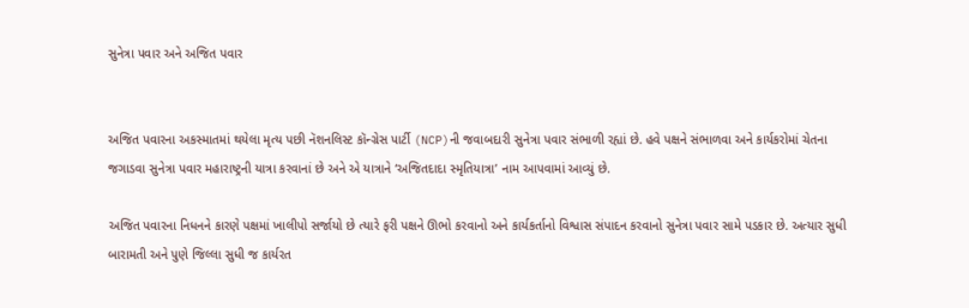સુનેત્રા પવાર અને અજિત પવાર


અજિત પવારના અકસ્માતમાં થયેલા મૃત્ય પછી નૅશનલિસ્ટ કૉન્ગ્રેસ પાર્ટી (NCP)ની જવાબદારી સુનેત્રા પવાર સંભાળી રહ્યાં છે. હવે પક્ષને સંભાળવા અને કાર્યકરોમાં ચેતના જગાડવા સુનેત્રા પવાર મહારાષ્ટ્રની યાત્રા કરવાનાં છે અને એ યાત્રાને ‘અજિતદાદા સ્મૃતિયાત્રા’ નામ આપવામાં આવ્યું છે.

અજિત પવારના નિધનને કારણે પક્ષમાં ખાલીપો સર્જાયો છે ત્યારે ફરી પક્ષને ઊભો કરવાનો અને કાર્યકર્તાનો વિશ્વાસ સંપાદન કરવાનો સુનેત્રા પવાર સામે પડકાર છે. અત્યાર સુધી બારામતી અને પુણે જિલ્લા સુધી જ કાર્યરત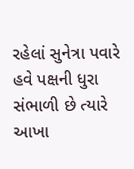રહેલાં સુનેત્રા પવારે હવે પક્ષની ધુરા સંભાળી છે ત્યારે આખા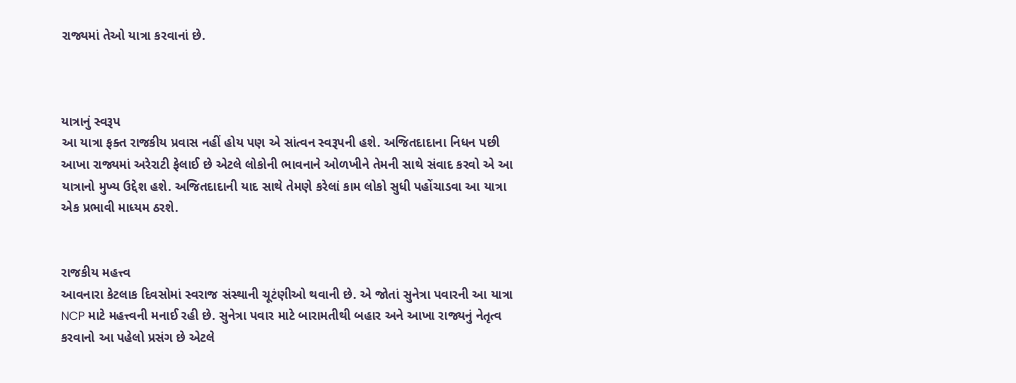રાજ્યમાં તેઓ યાત્રા કરવાનાં છે.



યાત્રાનું સ્વરૂપ
આ યાત્રા ફક્ત રાજકીય પ્રવાસ નહીં હોય પણ એ સાંત્વન સ્વરૂપની હશે. અજિતદાદાના નિધન પછી આખા રાજ્યમાં અરેરાટી ફેલાઈ છે એટલે લોકોની ભાવનાને ઓળખીને તેમની સાથે સંવાદ કરવો એ આ યાત્રાનો મુખ્ય ઉદ્દેશ હશે. અજિતદાદાની યાદ સાથે તેમણે કરેલાં કામ લોકો સુધી પહોંચાડવા આ યાત્રા એક પ્રભાવી માધ્યમ ઠરશે.


રાજકીય મહત્ત્વ
આવનારા કેટલાક દિવસોમાં સ્વરાજ સંસ્થાની ચૂટંણીઓ થવાની છે. એ જોતાં સુનેત્રા પવારની આ યાત્રા NCP માટે મહત્ત્વની મનાઈ રહી છે. સુનેત્રા પવાર માટે બારામતીથી બહાર અને આખા રાજ્યનું નેતૃત્વ કરવાનો આ પહેલો પ્રસંગ છે એટલે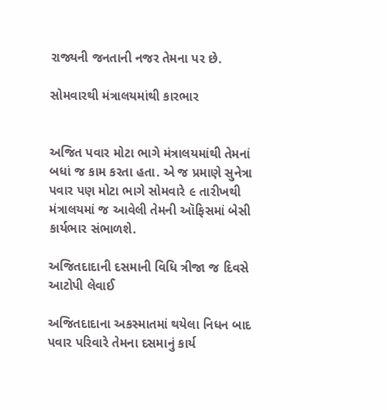રાજ્યની જનતાની નજર તેમના પર છે.

સોમવારથી મંત્રાલયમાંથી કારભાર


અજિત પવાર મોટા ભાગે મંત્રાલયમાંથી તેમનાં બધાં જ કામ કરતા હતા. એ જ પ્રમાણે સુનેત્રા પવાર પણ મોટા ભાગે સોમવારે ૯ તારીખથી મંત્રાલયમાં જ આવેલી તેમની ઑફિસમાં બેસી કાર્યભાર સંભાળશે.

અજિતદાદાની દસમાની વિધિ ત્રીજા જ દિવસે આટોપી લેવાઈ

અજિતદાદાના અકસ્માતમાં થયેલા નિધન બાદ પવાર પરિવારે તેમના દસમાનું કાર્ય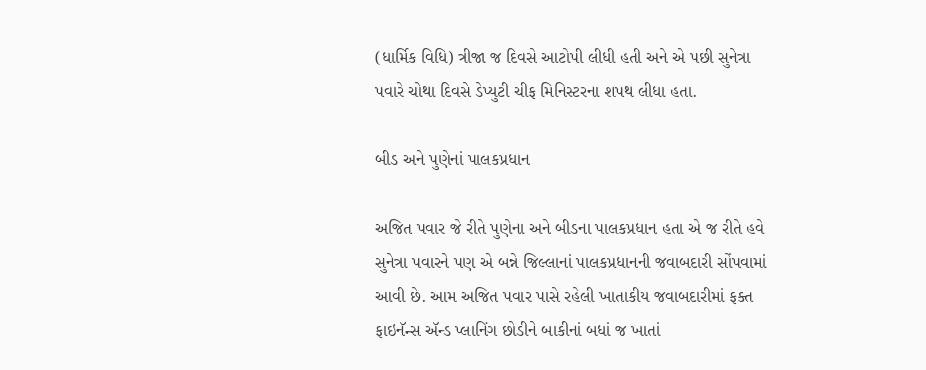(ધાર્મિક વિધિ) ત્રીજા જ દિવસે આટોપી લીધી હતી અને એ પછી સુનેત્રા પવારે ચોથા દિવસે ડેપ્યુટી ચીફ મિનિસ્ટરના શપથ લીધા હતા.

બીડ અને પુણેનાં પાલકપ્રધાન

અજિત પવાર જે રીતે પુણેના અને બીડના પાલકપ્રધાન હતા એ જ રીતે હવે સુનેત્રા પવારને પણ એ બન્ને જિલ્લાનાં પાલકપ્રધાનની જવાબદારી સોંપવામાં આવી છે. આમ અજિત પવાર પાસે રહેલી ખાતાકીય જવાબદારીમાં ફક્ત ફાઇનૅન્સ ઍન્ડ પ્લાનિંગ છોડીને બાકીનાં બધાં જ ખાતાં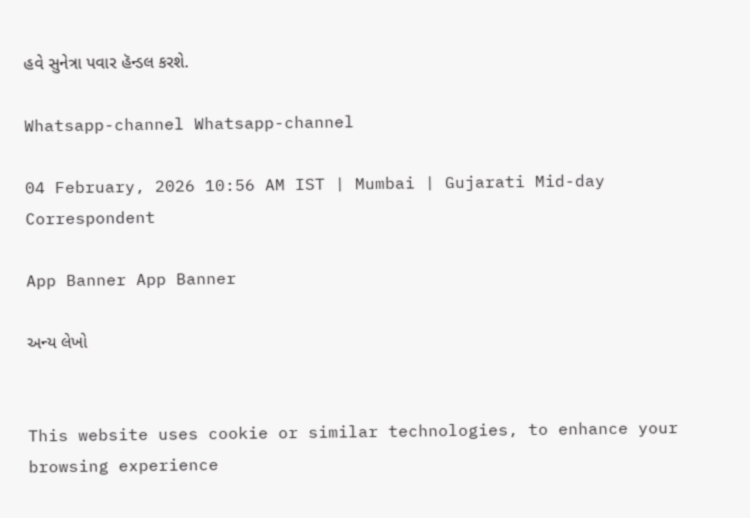હવે સુનેત્રા પવાર હૅન્ડલ કરશે.

Whatsapp-channel Whatsapp-channel

04 February, 2026 10:56 AM IST | Mumbai | Gujarati Mid-day Correspondent

App Banner App Banner

અન્ય લેખો


This website uses cookie or similar technologies, to enhance your browsing experience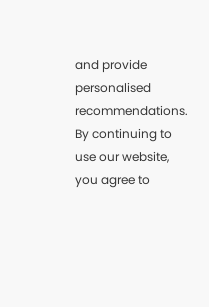and provide personalised recommendations. By continuing to use our website, you agree to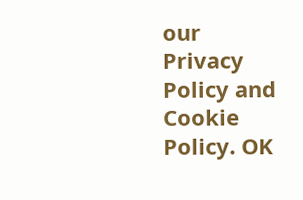our Privacy Policy and Cookie Policy. OK